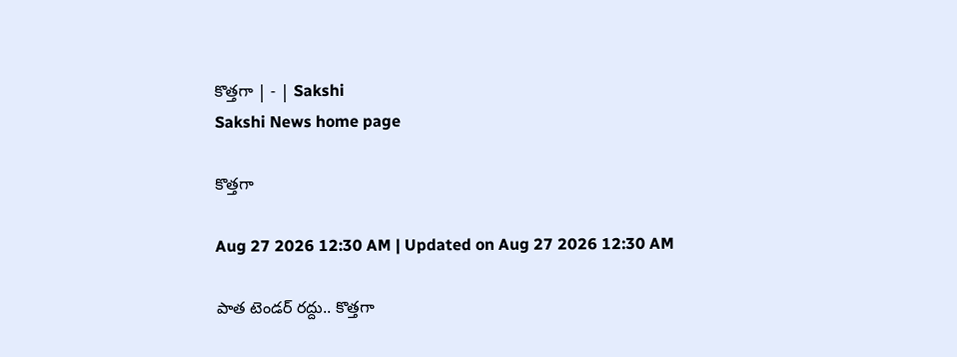కొత్తగా | - | Sakshi
Sakshi News home page

కొత్తగా

Aug 27 2026 12:30 AM | Updated on Aug 27 2026 12:30 AM

పాత టెండర్‌ రద్దు.. కొత్తగా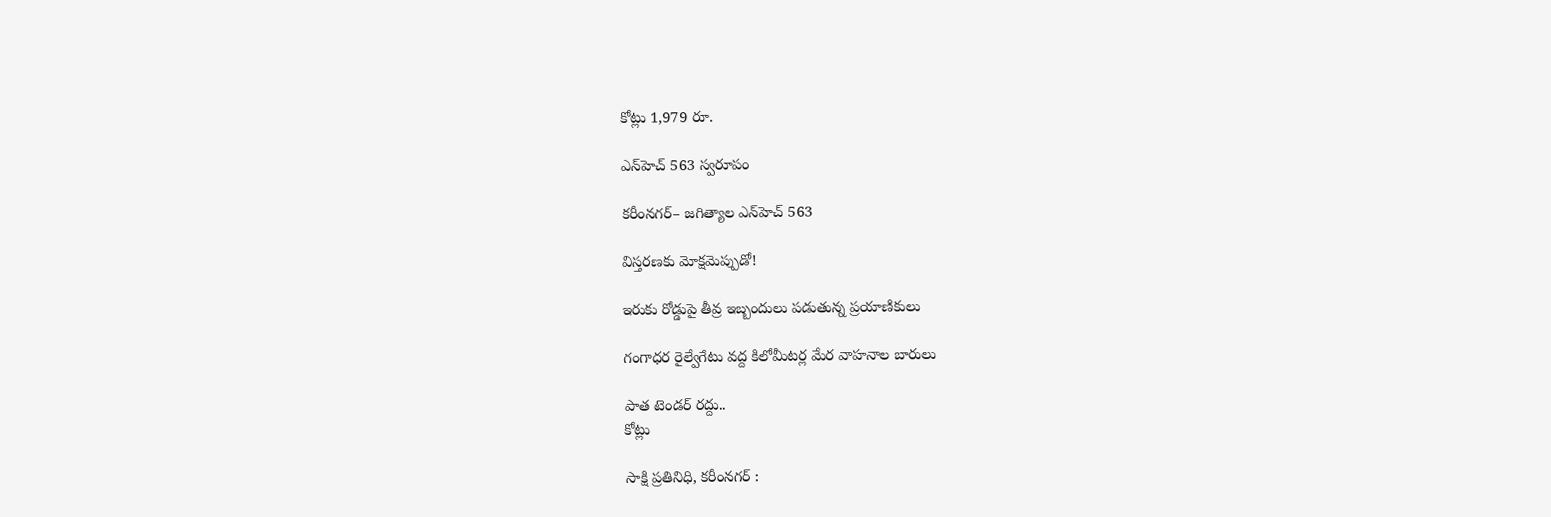కోట్లు 1,979 రూ.

ఎన్‌హెచ్‌ 563 స్వరూపం

కరీంనగర్‌– జగిత్యాల ఎన్‌హెచ్‌ 563

విస్తరణకు మోక్షమెప్పుడో!

ఇరుకు రోడ్డుపై తీవ్ర ఇబ్బందులు పడుతున్న ప్రయాణికులు

గంగాధర రైల్వేగేటు వద్ద కిలోమీటర్ల మేర వాహనాల బారులు

పాత టెండర్‌ రద్దు..
కోట్లు

సాక్షి ప్రతినిధి, కరీంనగర్‌ :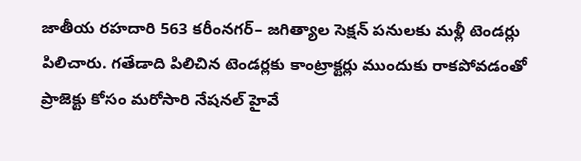జాతీయ రహదారి 563 కరీంనగర్‌– జగిత్యాల సెక్షన్‌ పనులకు మళ్లీ టెండర్లు పిలిచారు. గతేడాది పిలిచిన టెండర్లకు కాంట్రాక్టర్లు ముందుకు రాకపోవడంతో ప్రాజెక్టు కోసం మరోసారి నేషనల్‌ హైవే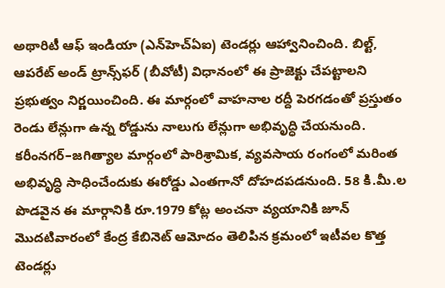అథారిటీ ఆఫ్‌ ఇండియా (ఎన్‌హెచ్‌ఏఐ) టెండర్లు ఆహ్వానించింది. బిల్ట్‌, ఆపరేట్‌ అండ్‌ ట్రాన్స్‌ఫర్‌ (బీవోటీ) విధానంలో ఈ ప్రాజెక్టు చేపట్టాలని ప్రభుత్వం నిర్ణయించింది. ఈ మార్గంలో వాహనాల రద్దీ పెరగడంతో ప్రస్తుతం రెండు లేన్లుగా ఉన్న రోడ్డును నాలుగు లేన్లుగా అభివృద్ధి చేయనుంది. కరీంనగర్‌–జగిత్యాల మార్గంలో పారిశ్రామిక, వ్యవసాయ రంగంలో మరింత అభివృద్ధి సాధించేందుకు ఈరోడ్డు ఎంతగానో దోహదపడనుంది. 58 కి.మీ.ల పొడవైన ఈ మార్గానికి రూ.1979 కోట్ల అంచనా వ్యయానికి జూన్‌ మొదటివారంలో కేంద్ర కేబినెట్‌ ఆమోదం తెలిపిన క్రమంలో ఇటీవల కొత్త టెండర్లు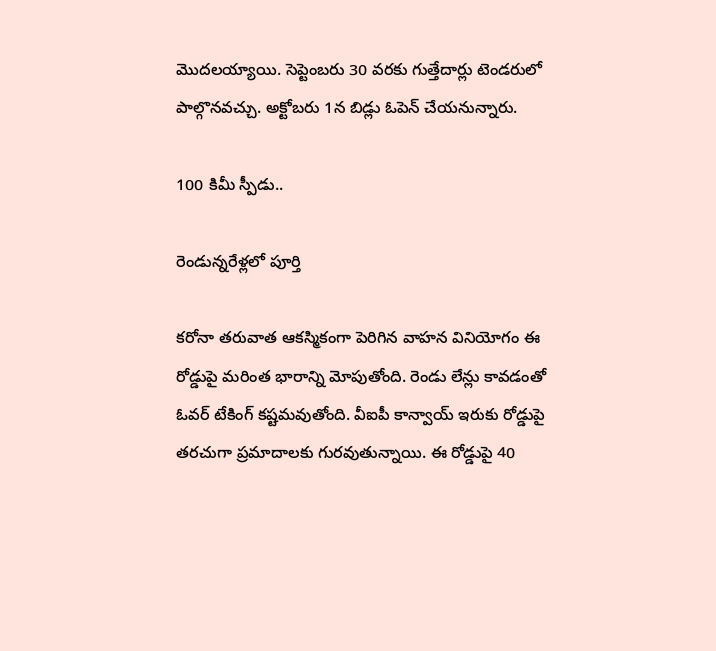మొదలయ్యాయి. సెప్టెంబరు 30 వరకు గుత్తేదార్లు టెండరులో పాల్గొనవచ్చు. అక్టోబరు 1న బిడ్లు ఓపెన్‌ చేయనున్నారు.

100 కిమీ స్పీడు..

రెండున్నరేళ్లలో పూర్తి

కరోనా తరువాత ఆకస్మికంగా పెరిగిన వాహన వినియోగం ఈ రోడ్డుపై మరింత భారాన్ని మోపుతోంది. రెండు లేన్లు కావడంతో ఓవర్‌ టేకింగ్‌ కష్టమవుతోంది. వీఐపీ కాన్వాయ్‌ ఇరుకు రోడ్డుపై తరచుగా ప్రమాదాలకు గురవుతున్నాయి. ఈ రోడ్డుపై 40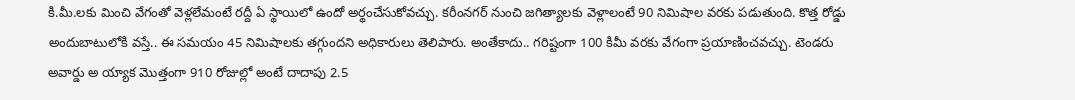కి.మీ.లకు మించి వేగంతో వెళ్లలేమంటే రద్దీ ఏ స్థాయిలో ఉందో అర్థంచేసుకోవచ్చు. కరీంనగర్‌ నుంచి జగిత్యాలకు వెళ్లాలంటే 90 నిమిషాల వరకు పడుతుంది. కొత్త రోడ్డు అందుబాటులోకి వస్తే.. ఈ సమయం 45 నిమిషాలకు తగ్గుందని అధికారులు తెలిపారు. అంతేకాదు.. గరిష్టంగా 100 కిమీ వరకు వేగంగా ప్రయాణించవచ్చు. టెండరు అవార్డు అ య్యాక మొత్తంగా 910 రోజుల్లో అంటే దాదాపు 2.5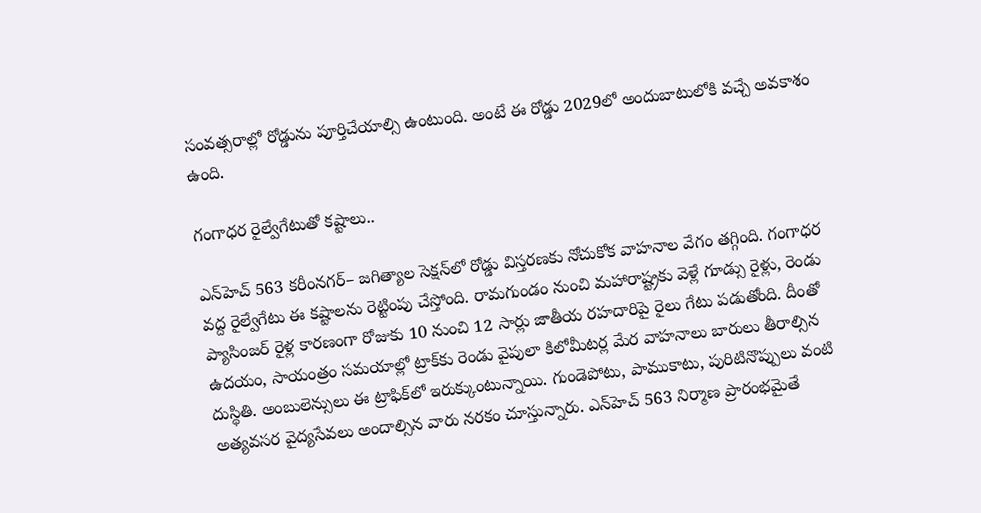సంవత్సరాల్లో రోడ్డును పూర్తిచేయాల్సి ఉంటుంది. అంటే ఈ రోడ్డు 2029లో అందుబాటులోకి వచ్చే అవకాశం ఉంది.

గంగాధర రైల్వేగేటుతో కష్టాలు..

ఎన్‌హెచ్‌ 563 కరీంనగర్‌– జగిత్యాల సెక్షన్‌లో రోడ్డు విస్తరణకు నోచుకోక వాహనాల వేగం తగ్గింది. గంగాధర వద్ద రైల్వేగేటు ఈ కష్టాలను రెట్టింపు చేస్తోంది. రామగుండం నుంచి మహారాష్ట్రకు వెళ్లే గూడ్సు రైళ్లు, రెండు ప్యాసింజర్‌ రైళ్ల కారణంగా రోజుకు 10 నుంచి 12 సార్లు జాతీయ రహదారిపై రైలు గేటు పడుతోంది. దీంతో ఉదయం, సాయంత్రం సమయాల్లో ట్రాక్‌కు రెండు వైపులా కిలోమీటర్ల మేర వాహనాలు బారులు తీరాల్సిన దుస్థితి. అంబులెన్సులు ఈ ట్రాఫిక్‌లో ఇరుక్కుంటున్నాయి. గుండెపోటు, పాముకాటు, పురిటినొప్పులు వంటి అత్యవసర వైద్యసేవలు అందాల్సిన వారు నరకం చూస్తున్నారు. ఎన్‌హెచ్‌ 563 నిర్మాణ ప్రారంభమైతే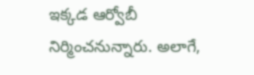ఇక్కడ ఆర్వోబీ నిర్మించనున్నారు. అలాగే,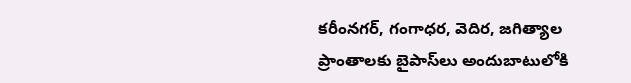కరీంనగర్‌, గంగాధర, వెదిర, జగిత్యాల ప్రాంతాలకు బైపాస్‌లు అందుబాటులోకి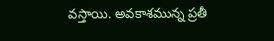వస్తాయి. అవకాశమున్న ప్రతీ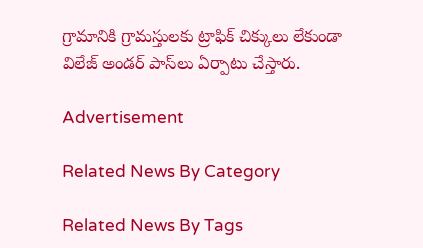గ్రామానికి గ్రామస్తులకు ట్రాఫిక్‌ చిక్కులు లేకుండా విలేజ్‌ అండర్‌ పాస్‌లు ఏర్పాటు చేస్తారు.

Advertisement

Related News By Category

Related News By Tags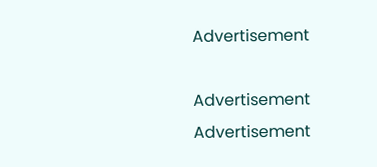Advertisement

Advertisement
Advertisement